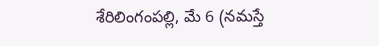శేరిలింగంపల్లి, మే 6 (నమస్తే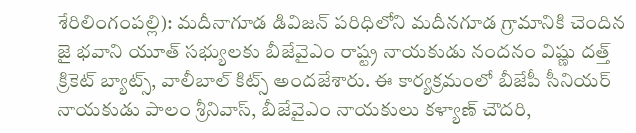శేరిలింగంపల్లి): మదీనాగూడ డివిజన్ పరిధిలోని మదీనగూడ గ్రామానికి చెందిన జై భవాని యూత్ సభ్యులకు బీజేవైఎం రాష్ట్ర నాయకుడు నందనం విష్ణు దత్త్ క్రికెట్ బ్యాట్స్, వాలీబాల్ కిట్స్ అందజేశారు. ఈ కార్యక్రమంలో బీజేపీ సీనియర్ నాయకుడు పాలం శ్రీనివాస్, బీజేవైఎం నాయకులు కళ్యాణ్ చౌదరి,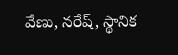వేణు, నరేష్, స్థానిక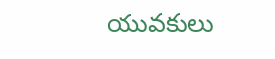యువకులు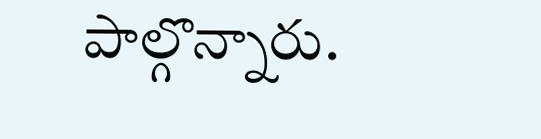పాల్గొన్నారు.